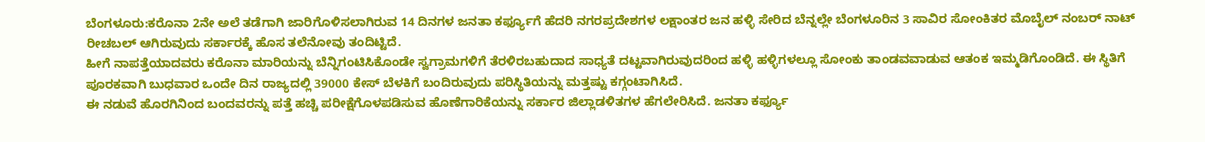ಬೆಂಗಳೂರು:ಕರೊನಾ 2ನೇ ಅಲೆ ತಡೆಗಾಗಿ ಜಾರಿಗೊಳಿಸಲಾಗಿರುವ 14 ದಿನಗಳ ಜನತಾ ಕರ್ಫ್ಯೂಗೆ ಹೆದರಿ ನಗರಪ್ರದೇಶಗಳ ಲಕ್ಷಾಂತರ ಜನ ಹಳ್ಳಿ ಸೇರಿದ ಬೆನ್ನಲ್ಲೇ ಬೆಂಗಳೂರಿನ 3 ಸಾವಿರ ಸೋಂಕಿತರ ಮೊಬೈಲ್ ನಂಬರ್ ನಾಟ್ ರೀಚಬಲ್ ಆಗಿರುವುದು ಸರ್ಕಾರಕ್ಕೆ ಹೊಸ ತಲೆನೋವು ತಂದಿಟ್ಟಿದೆ.
ಹೀಗೆ ನಾಪತ್ತೆಯಾದವರು ಕರೊನಾ ಮಾರಿಯನ್ನು ಬೆನ್ನಿಗಂಟಿಸಿಕೊಂಡೇ ಸ್ವಗ್ರಾಮಗಳಿಗೆ ತೆರಳಿರಬಹುದಾದ ಸಾಧ್ಯತೆ ದಟ್ಟವಾಗಿರುವುದರಿಂದ ಹಳ್ಳಿ ಹಳ್ಳಿಗಳಲ್ಲೂ ಸೋಂಕು ತಾಂಡವವಾಡುವ ಆತಂಕ ಇಮ್ಮಡಿಗೊಂಡಿದೆ. ಈ ಸ್ಥಿತಿಗೆ ಪೂರಕವಾಗಿ ಬುಧವಾರ ಒಂದೇ ದಿನ ರಾಜ್ಯದಲ್ಲಿ 39000 ಕೇಸ್ ಬೆಳಕಿಗೆ ಬಂದಿರುವುದು ಪರಿಸ್ಥಿತಿಯನ್ನು ಮತ್ತಷ್ಟು ಕಗ್ಗಂಟಾಗಿಸಿದೆ.
ಈ ನಡುವೆ ಹೊರಗಿನಿಂದ ಬಂದವರನ್ನು ಪತ್ತೆ ಹಚ್ಚಿ ಪರೀಕ್ಷೆಗೊಳಪಡಿಸುವ ಹೊಣೆಗಾರಿಕೆಯನ್ನು ಸರ್ಕಾರ ಜಿಲ್ಲಾಡಳಿತಗಳ ಹೆಗಲೇರಿಸಿದೆ. ಜನತಾ ಕರ್ಫ್ಯೂ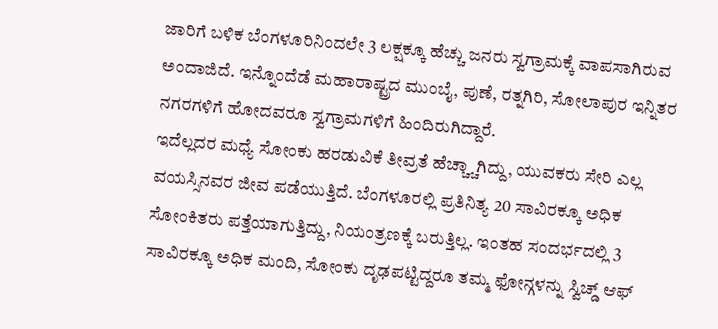ಜಾರಿಗೆ ಬಳಿಕ ಬೆಂಗಳೂರಿನಿಂದಲೇ 3 ಲಕ್ಷಕ್ಕೂ ಹೆಚ್ಚು ಜನರು ಸ್ವಗ್ರಾಮಕ್ಕೆ ವಾಪಸಾಗಿರುವ ಅಂದಾಜಿದೆ. ಇನ್ನೊಂದೆಡೆ ಮಹಾರಾಷ್ಟ್ರದ ಮುಂಬೈ, ಪುಣೆ, ರತ್ನಗಿರಿ, ಸೋಲಾಪುರ ಇನ್ನಿತರ ನಗರಗಳಿಗೆ ಹೋದವರೂ ಸ್ವಗ್ರಾಮಗಳಿಗೆ ಹಿಂದಿರುಗಿದ್ದಾರೆ.
ಇದೆಲ್ಲದರ ಮಧ್ಯೆ ಸೋಂಕು ಹರಡುವಿಕೆ ತೀವ್ರತೆ ಹೆಚ್ಚ್ಚಾಗಿದ್ದು, ಯುವಕರು ಸೇರಿ ಎಲ್ಲ ವಯಸ್ಸಿನವರ ಜೀವ ಪಡೆಯುತ್ತಿದೆ. ಬೆಂಗಳೂರಲ್ಲಿ ಪ್ರತಿನಿತ್ಯ 20 ಸಾವಿರಕ್ಕೂ ಅಧಿಕ ಸೋಂಕಿತರು ಪತ್ತೆಯಾಗುತ್ತಿದ್ದು, ನಿಯಂತ್ರಣಕ್ಕೆ ಬರುತ್ತಿಲ್ಲ. ಇಂತಹ ಸಂದರ್ಭದಲ್ಲಿ 3 ಸಾವಿರಕ್ಕೂ ಅಧಿಕ ಮಂದಿ, ಸೋಂಕು ದೃಢಪಟ್ಟಿದ್ದರೂ ತಮ್ಮ ಫೋನ್ಗಳನ್ನು ಸ್ವಿಚ್ಡ್ ಆಫ್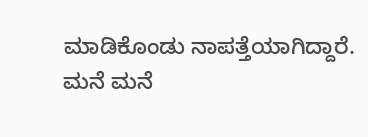ಮಾಡಿಕೊಂಡು ನಾಪತ್ತೆಯಾಗಿದ್ದಾರೆ.
ಮನೆ ಮನೆ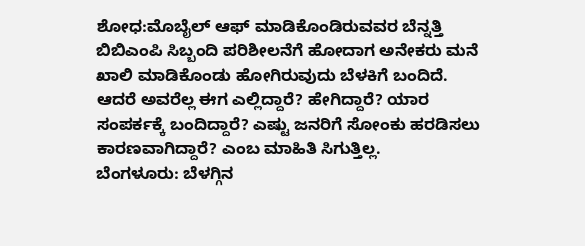ಶೋಧ:ಮೊಬೈಲ್ ಆಫ್ ಮಾಡಿಕೊಂಡಿರುವವರ ಬೆನ್ನತ್ತಿ ಬಿಬಿಎಂಪಿ ಸಿಬ್ಬಂದಿ ಪರಿಶೀಲನೆಗೆ ಹೋದಾಗ ಅನೇಕರು ಮನೆ ಖಾಲಿ ಮಾಡಿಕೊಂಡು ಹೋಗಿರುವುದು ಬೆಳಕಿಗೆ ಬಂದಿದೆ. ಆದರೆ ಅವರೆಲ್ಲ ಈಗ ಎಲ್ಲಿದ್ದಾರೆ? ಹೇಗಿದ್ದಾರೆ? ಯಾರ ಸಂಪರ್ಕಕ್ಕೆ ಬಂದಿದ್ದಾರೆ? ಎಷ್ಟು ಜನರಿಗೆ ಸೋಂಕು ಹರಡಿಸಲು ಕಾರಣವಾಗಿದ್ದಾರೆ? ಎಂಬ ಮಾಹಿತಿ ಸಿಗುತ್ತಿಲ್ಲ.
ಬೆಂಗಳೂರು: ಬೆಳಗ್ಗಿನ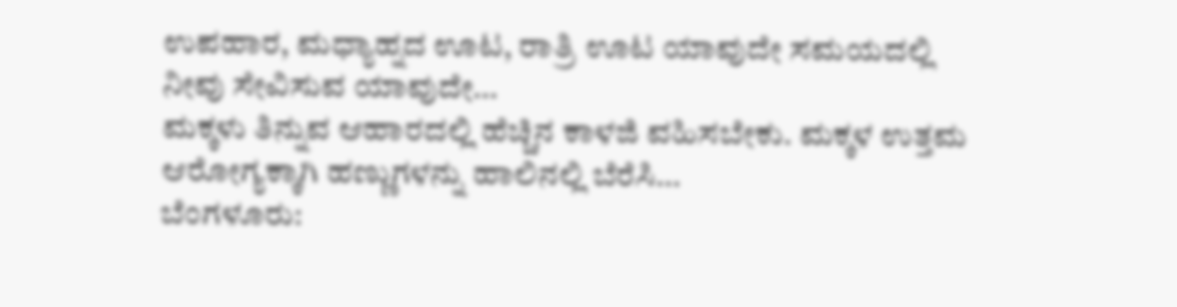ಉಪಹಾರ, ಮಧ್ಯಾಹ್ನದ ಊಟ, ರಾತ್ರಿ ಊಟ ಯಾವುದೇ ಸಮಯದಲ್ಲಿ ನೀವು ಸೇವಿಸುವ ಯಾವುದೇ…
ಮಕ್ಕಳು ತಿನ್ನುವ ಆಹಾರದಲ್ಲಿ ಹೆಚ್ಚಿನ ಕಾಳಜಿ ವಹಿಸಬೇಕು. ಮಕ್ಕಳ ಉತ್ತಮ ಆರೋಗ್ಯಕ್ಕಾಗಿ ಹಣ್ಣುಗಳನ್ನು ಹಾಲಿನಲ್ಲಿ ಬೆರೆಸಿ…
ಬೆಂಗಳೂರು: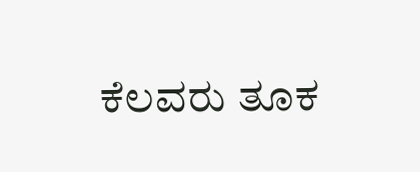ಕೆಲವರು ತೂಕ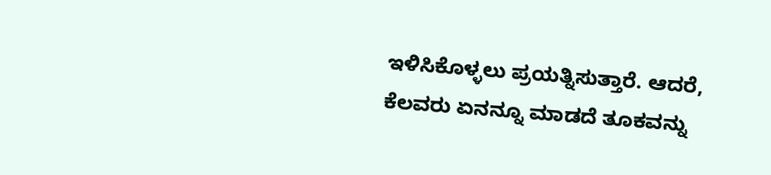ಇಳಿಸಿಕೊಳ್ಳಲು ಪ್ರಯತ್ನಿಸುತ್ತಾರೆ. ಆದರೆ, ಕೆಲವರು ಏನನ್ನೂ ಮಾಡದೆ ತೂಕವನ್ನು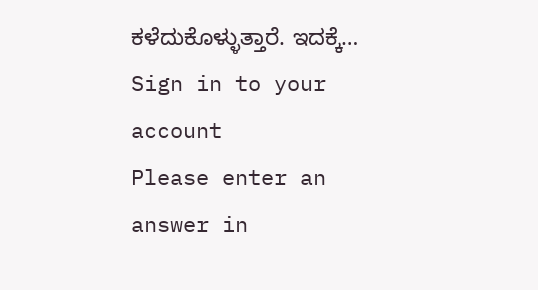ಕಳೆದುಕೊಳ್ಳುತ್ತಾರೆ. ಇದಕ್ಕೆ…
Sign in to your account
Please enter an answer in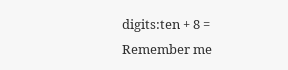digits:ten + 8 =
Remember me